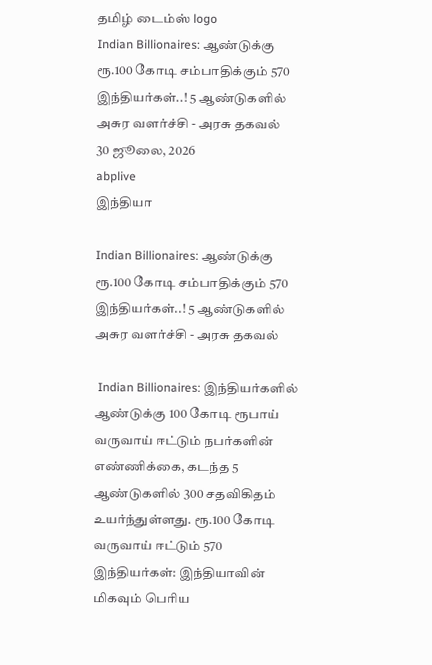தமிழ் டைம்ஸ் logo
Indian Billionaires: ஆண்டுக்கு ரூ.100 கோடி சம்பாதிக்கும் 570 இந்தியர்கள்..! 5 ஆண்டுகளில் அசுர வளர்ச்சி - அரசு தகவல்
30 ஜூலை, 2026
abplive
இந்தியா

Indian Billionaires: ஆண்டுக்கு ரூ.100 கோடி சம்பாதிக்கும் 570 இந்தியர்கள்..! 5 ஆண்டுகளில் அசுர வளர்ச்சி - அரசு தகவல்

 Indian Billionaires: இந்தியர்களில் ஆண்டுக்கு 100 கோடி ரூபாய் வருவாய் ஈட்டும் நபர்களின் எண்ணிக்கை, கடந்த 5 ஆண்டுகளில் 300 சதவிகிதம் உயர்ந்துள்ளது. ரூ.100 கோடி வருவாய் ஈட்டும் 570 இந்தியர்கள்: இந்தியாவின் மிகவும் பெரிய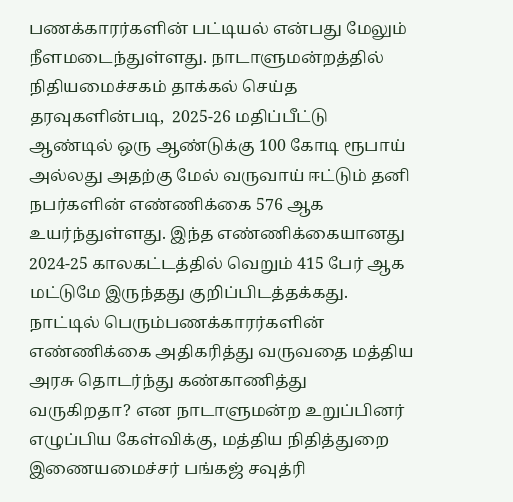பணக்காரர்களின் பட்டியல் என்பது மேலும் நீளமடைந்துள்ளது. நாடாளுமன்றத்தில் நிதியமைச்சகம் தாக்கல் செய்த தரவுகளின்படி,  2025-26 மதிப்பீட்டு ஆண்டில் ஒரு ஆண்டுக்கு 100 கோடி ரூபாய் அல்லது அதற்கு மேல் வருவாய் ஈட்டும் தனி நபர்களின் எண்ணிக்கை 576 ஆக உயர்ந்துள்ளது. இந்த எண்ணிக்கையானது 2024-25 காலகட்டத்தில் வெறும் 415 பேர் ஆக மட்டுமே இருந்தது குறிப்பிடத்தக்கது. நாட்டில் பெரும்பணக்காரர்களின் எண்ணிக்கை அதிகரித்து வருவதை மத்திய அரசு தொடர்ந்து கண்காணித்து வருகிறதா? என நாடாளுமன்ற உறுப்பினர் எழுப்பிய கேள்விக்கு, மத்திய நிதித்துறை இணையமைச்சர் பங்கஜ் சவுத்ரி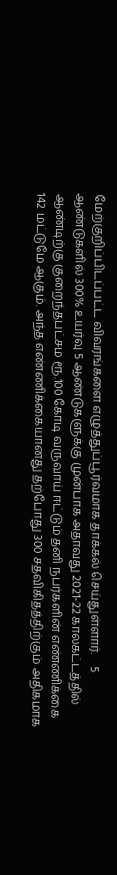மேற்குறிப்பிடப்பட்ட விவரங்களை எழுத்துப்பூர்வமாக தாக்கல் செய்துள்ளார்.    5 ஆண்டுகளில் 300% உயர்வு 5 ஆண்டுகளுக்கு முன்பாக அதாவது 2021-22 காலகட்டத்தில் ஆண்டிற்கு குறைந்தபட்சம ரூ.100 கோடி வருவாய் ஈட்டும் தனி நபர்களின் எண்ணிக்கை 142 மட்டுமே ஆகும். அந்த எண்ணிக்கையானது தற்போது 300 சதவிகிதத்திற்கும் அதிகமாக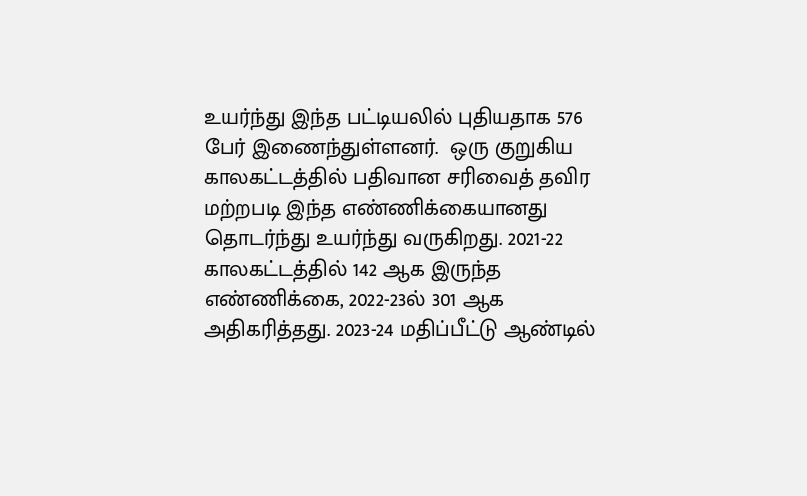உயர்ந்து இந்த பட்டியலில் புதியதாக 576 பேர் இணைந்துள்ளனர்.  ஒரு குறுகிய காலகட்டத்தில் பதிவான சரிவைத் தவிர மற்றபடி இந்த எண்ணிக்கையானது தொடர்ந்து உயர்ந்து வருகிறது. 2021-22 காலகட்டத்தில் 142 ஆக இருந்த எண்ணிக்கை, 2022-23ல் 301 ஆக அதிகரித்தது. 2023-24 மதிப்பீட்டு ஆண்டில்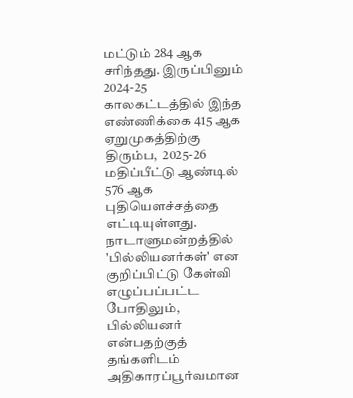மட்டும் 284 ஆக சரிந்தது. இருப்பினும் 2024-25 காலகட்டத்தில் இந்த எண்ணிக்கை 415 ஆக ஏறுமுகத்திற்கு திரும்ப,  2025-26 மதிப்பீட்டு ஆண்டில் 576 ஆக புதியௌச்சத்தை எட்டியுள்ளது. நாடாளுமன்றத்தில் 'பில்லியனர்கள்' என குறிப்பிட்டு கேள்வி எழுப்பப்பட்ட போதிலும், பில்லியனர் என்பதற்குத் தங்களிடம் அதிகாரப்பூர்வமான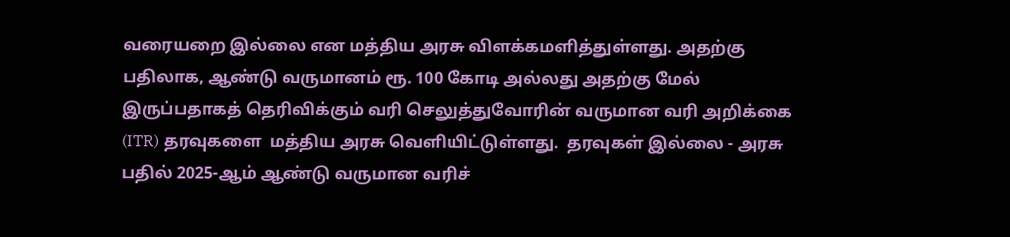வரையறை இல்லை என மத்திய அரசு விளக்கமளித்துள்ளது. அதற்கு பதிலாக, ஆண்டு வருமானம் ரூ. 100 கோடி அல்லது அதற்கு மேல் இருப்பதாகத் தெரிவிக்கும் வரி செலுத்துவோரின் வருமான வரி அறிக்கை (ITR) தரவுகளை  மத்திய அரசு வெளியிட்டுள்ளது.  தரவுகள் இல்லை - அரசு பதில் 2025-ஆம் ஆண்டு வருமான வரிச்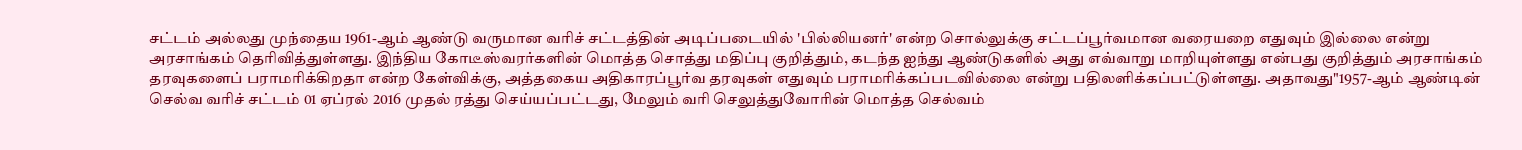சட்டம் அல்லது முந்தைய 1961-ஆம் ஆண்டு வருமான வரிச் சட்டத்தின் அடிப்படையில் 'பில்லியனர்' என்ற சொல்லுக்கு சட்டப்பூர்வமான வரையறை எதுவும் இல்லை என்று அரசாங்கம் தெரிவித்துள்ளது. இந்திய கோடீஸ்வரர்களின் மொத்த சொத்து மதிப்பு குறித்தும், கடந்த ஐந்து ஆண்டுகளில் அது எவ்வாறு மாறியுள்ளது என்பது குறித்தும் அரசாங்கம் தரவுகளைப் பராமரிக்கிறதா என்ற கேள்விக்கு, அத்தகைய அதிகாரப்பூர்வ தரவுகள் எதுவும் பராமரிக்கப்படவில்லை என்று பதிலளிக்கப்பட்டுள்ளது. அதாவது"1957-ஆம் ஆண்டின் செல்வ வரிச் சட்டம் 01 ஏப்ரல் 2016 முதல் ரத்து செய்யப்பட்டது, மேலும் வரி செலுத்துவோரின் மொத்த செல்வம்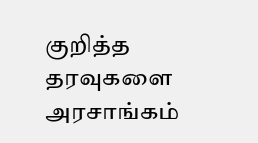குறித்த தரவுகளை அரசாங்கம்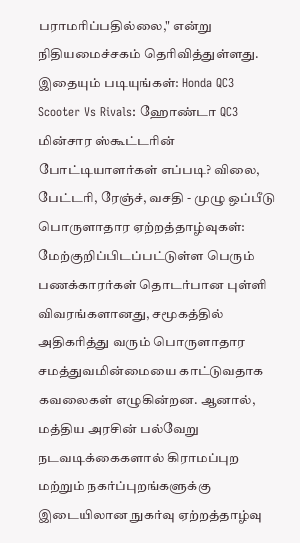பராமரிப்பதில்லை," என்று நிதியமைச்சகம் தெரிவித்துள்ளது. இதையும் படியுங்கள்: Honda QC3 Scooter Vs Rivals: ஹோண்டா QC3 மின்சார ஸ்கூட்டரின் போட்டியாளர்கள் எப்படி? விலை, பேட்டரி, ரேஞ்ச், வசதி - முழு ஒப்பீடு பொருளாதார ஏற்றத்தாழ்வுகள்: மேற்குறிப்பிடப்பட்டுள்ள பெரும் பணக்காரர்கள் தொடர்பான புள்ளி விவரங்களானது, சமூகத்தில் அதிகரித்து வரும் பொருளாதார சமத்துவமின்மையை காட்டுவதாக கவலைகள் எழுகின்றன. ஆனால், மத்திய அரசின் பல்வேறு நடவடிக்கைகளால் கிராமப்புற மற்றும் நகர்ப்புறங்களுக்கு இடையிலான நுகர்வு ஏற்றத்தாழ்வு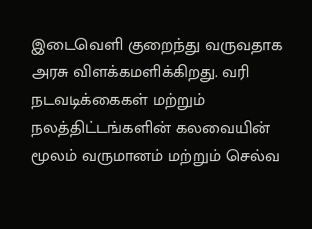இடைவெளி குறைந்து வருவதாக அரசு விளக்கமளிக்கிறது. வரி நடவடிக்கைகள் மற்றும் நலத்திட்டங்களின் கலவையின் மூலம் வருமானம் மற்றும் செல்வ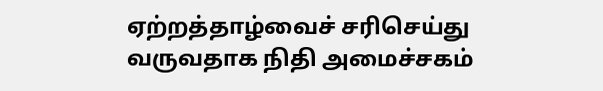ஏற்றத்தாழ்வைச் சரிசெய்து வருவதாக நிதி அமைச்சகம்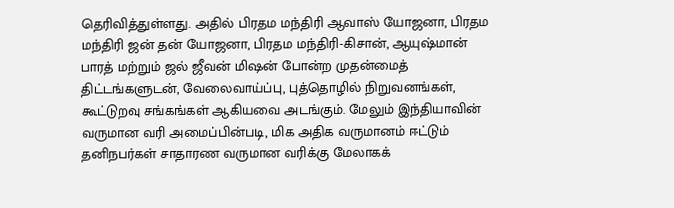தெரிவித்துள்ளது. அதில் பிரதம மந்திரி ஆவாஸ் யோஜனா, பிரதம மந்திரி ஜன் தன் யோஜனா, பிரதம மந்திரி-கிசான், ஆயுஷ்மான் பாரத் மற்றும் ஜல் ஜீவன் மிஷன் போன்ற முதன்மைத் திட்டங்களுடன், வேலைவாய்ப்பு, புத்தொழில் நிறுவனங்கள், கூட்டுறவு சங்கங்கள் ஆகியவை அடங்கும். மேலும் இந்தியாவின் வருமான வரி அமைப்பின்படி, மிக அதிக வருமானம் ஈட்டும் தனிநபர்கள் சாதாரண வருமான வரிக்கு மேலாகக்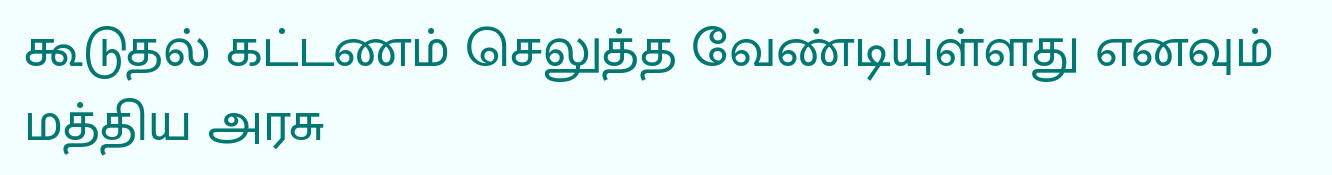கூடுதல் கட்டணம் செலுத்த வேண்டியுள்ளது எனவும் மத்திய அரசு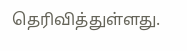தெரிவித்துள்ளது.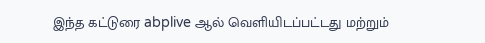இந்த கட்டுரை abplive ஆல் வெளியிடப்பட்டது மற்றும்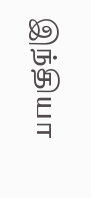இந்தியா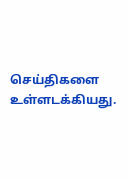செய்திகளை உள்ளடக்கியது.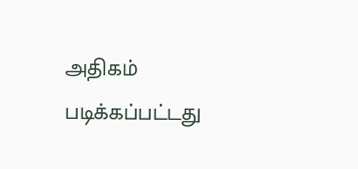அதிகம் படிக்கப்பட்டது